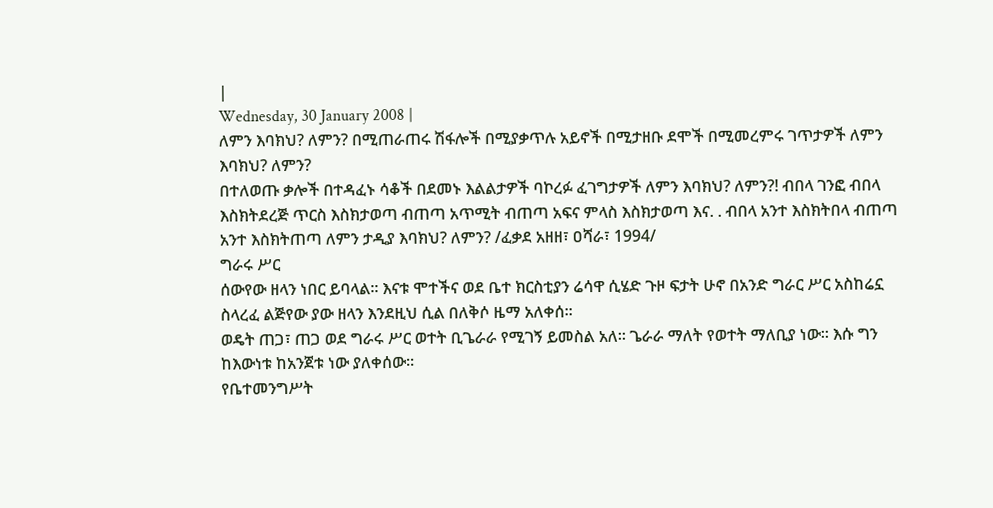|
Wednesday, 30 January 2008 |
ለምን እባክህ? ለምን? በሚጠራጠሩ ሽፋሎች በሚያቃጥሉ አይኖች በሚታዘቡ ደሞች በሚመረምሩ ገጥታዎች ለምን እባክህ? ለምን?
በተለወጡ ቃሎች በተዳፈኑ ሳቆች በደመኑ እልልታዎች ባኮረፉ ፈገግታዎች ለምን እባክህ? ለምን?! ብበላ ገንፎ ብበላ እስክትደረጅ ጥርስ እስክታወጣ ብጠጣ አጥሚት ብጠጣ አፍና ምላስ እስክታወጣ እና. . ብበላ አንተ እስክትበላ ብጠጣ አንተ እስክትጠጣ ለምን ታዲያ እባክህ? ለምን? /ፈቃደ አዘዘ፣ ዐሻራ፣ 1994/
ግራሩ ሥር
ሰውየው ዘላን ነበር ይባላል፡፡ እናቱ ሞተችና ወደ ቤተ ክርስቲያን ሬሳዋ ሲሄድ ጉዞ ፍታት ሁኖ በአንድ ግራር ሥር አስከሬኗ ስላረፈ ልጅየው ያው ዘላን እንደዚህ ሲል በለቅሶ ዜማ አለቀሰ፡፡
ወዴት ጠጋ፣ ጠጋ ወደ ግራሩ ሥር ወተት ቢጌራራ የሚገኝ ይመስል አለ፡፡ ጌራራ ማለት የወተት ማለቢያ ነው፡፡ እሱ ግን ከእውነቱ ከአንጀቱ ነው ያለቀሰው፡፡
የቤተመንግሥት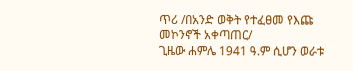ጥሪ /በአንድ ወቅት የተፈፀመ የእጩ መኮንኖች አቀጣጠር/
ጊዜው ሐምሌ 1941 ዓ.ም ሲሆን ወራቱ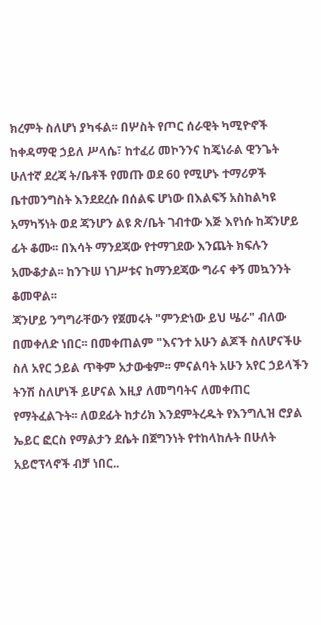ክረምት ስለሆነ ያካፋል፡፡ በሦስት የጦር ሰራዊት ካሚዮኖች ከቀዳማዊ ኃይለ ሥላሴ፣ ከተፈሪ መኮንንና ከጄነራል ዊንጌት ሁለተኛ ደረጃ ት/ቤቶች የመጡ ወደ 60 የሚሆኑ ተማሪዎች ቤተመንግስት እንደደረሱ በሰልፍ ሆነው በእልፍኝ አስከልካዩ አማካኝነት ወደ ጃንሆን ልዩ ጽ/ቤት ገብተው እጅ እየነሱ ከጃንሆይ ፊት ቆሙ፡፡ በእሳት ማንደጃው የተማገደው እንጨት ክፍሉን አሙቆታል፡፡ ከንጉሠ ነገሥቱና ከማንደጃው ግራና ቀኝ መኳንንት ቆመዋል፡፡
ጃንሆይ ንግግራቸውን የጀመሩት "ምንድነው ይህ ሤራ" ብለው በመቀለድ ነበር፡፡ በመቀጠልም "እናንተ አሁን ልጆች ስለሆናችሁ ስለ አየር ኃይል ጥቅም አታውቁም፡፡ ምናልባት አሁን አየር ኃይላችን ትንሽ ስለሆነች ይሆናል እዚያ ለመግባትና ለመቀጠር የማትፈልጉት፡፡ ለወደፊት ከታሪክ እንደምትረዱት የእንግሊዝ ሮያል ኤይር ፎርስ የማልታን ደሴት በጀግንነት የተከላከሉት በሁለት አይሮፕላኖች ብቻ ነበር..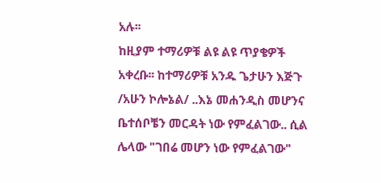አሉ፡፡
ከዚያም ተማሪዎቹ ልዩ ልዩ ጥያቄዎች አቀረቡ፡፡ ከተማሪዎቹ አንዱ ጌታሁን እጅጉ /አሁን ኮሎኔል/ ..እኔ መሐንዲስ መሆንና ቤተሰቦቼን መርዳት ነው የምፈልገው.. ሲል ሌላው "ገበሬ መሆን ነው የምፈልገው"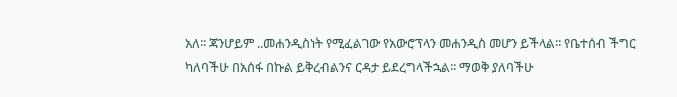አለ፡፡ ጃንሆይም ..መሐንዲስነት የሚፈልገው የአውሮፕላን መሐንዲስ መሆን ይችላል፡፡ የቤተሰብ ችግር ካለባችሁ በአሰፋ በኩል ይቅረብልንና ርዳታ ይደረግላችኋል፡፡ ማወቅ ያለባችሁ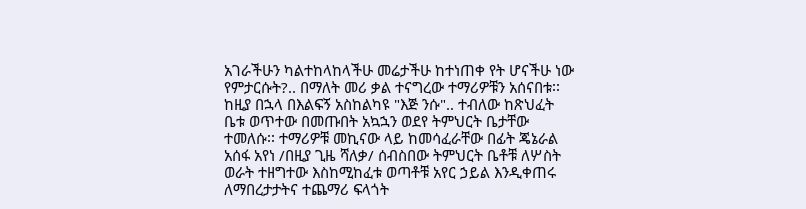አገራችሁን ካልተከላከላችሁ መሬታችሁ ከተነጠቀ የት ሆናችሁ ነው የምታርሱት?.. በማለት መሪ ቃል ተናግረው ተማሪዎቹን አሰናበቱ፡፡ ከዚያ በኋላ በእልፍኝ አስከልካዩ "እጅ ንሱ".. ተብለው ከጽህፈት ቤቱ ወጥተው በመጡበት አኳኋን ወደየ ትምህርት ቤታቸው ተመለሱ፡፡ ተማሪዎቹ መኪናው ላይ ከመሳፈራቸው በፊት ጄኔራል አሰፋ አየነ /በዚያ ጊዜ ሻለቃ/ ሰብስበው ትምህርት ቤቶቹ ለሦስት ወራት ተዘግተው እስከሚከፈቱ ወጣቶቹ አየር ኃይል እንዲቀጠሩ ለማበረታታትና ተጨማሪ ፍላጎት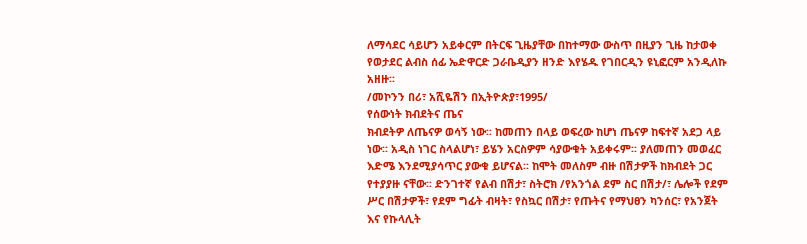ለማሳደር ሳይሆን አይቀርም በትርፍ ጊዜያቸው በከተማው ውስጥ በዚያን ጊዜ ከታወቀ የወታደር ልብስ ሰፊ ኤድዋርድ ጋራቤዲያን ዘንድ እየሄዱ የገበርዲን ዩኒፎርም አንዲለኩ አዘዙ፡፡
/መኮንን በሪ፣ አሺዬሽን በኢትዮጵያ፣1995/
የሰውነት ክብደትና ጤና
ክብደትዎ ለጤናዎ ወሳኝ ነው፡፡ ከመጠን በላይ ወፍረው ከሆነ ጤናዎ ከፍተኛ አደጋ ላይ ነው፡፡ አዲስ ነገር ስላልሆነ፣ ይሄን አርስዎም ሳያውቁት አይቀሩም፡፡ ያለመጠን መወፈር እድሜ እንደሚያሳጥር ያውቁ ይሆናል፡፡ ከሞት መለስም ብዙ በሽታዎች ከክብደት ጋር የተያያዙ ናቸው፡፡ ድንገተኛ የልብ በሽታ፣ ስትሮክ /የአንጎል ደም ስር በሽታ/፣ ሌሎች የደም ሥር በሽታዎች፣ የደም ግፊት ብዛት፣ የስኳር በሽታ፣ የጡትና የማህፀን ካንሰር፣ የአንጀት እና የኩላሊት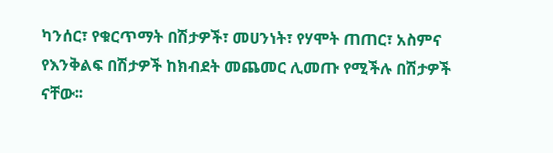ካንሰር፣ የቁርጥማት በሽታዎች፣ መሀንነት፣ የሃሞት ጠጠር፣ አስምና የእንቅልፍ በሽታዎች ከክብደት መጨመር ሊመጡ የሚችሉ በሽታዎች ናቸው፡፡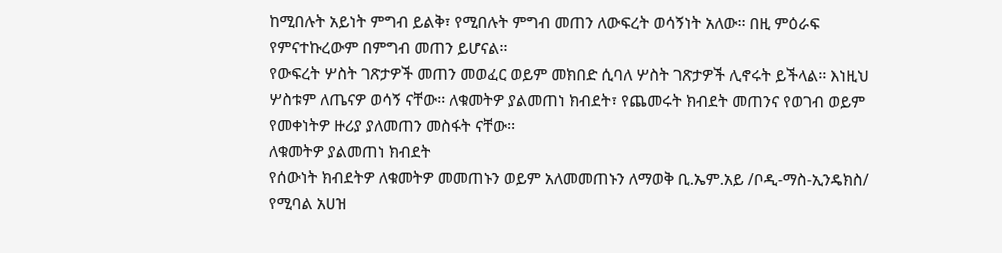ከሚበሉት አይነት ምግብ ይልቅ፣ የሚበሉት ምግብ መጠን ለውፍረት ወሳኝነት አለው፡፡ በዚ ምዕራፍ የምናተኩረውም በምግብ መጠን ይሆናል፡፡
የውፍረት ሦስት ገጽታዎች መጠን መወፈር ወይም መክበድ ሲባለ ሦስት ገጽታዎች ሊኖሩት ይችላል፡፡ እነዚህ ሦስቱም ለጤናዎ ወሳኝ ናቸው፡፡ ለቁመትዎ ያልመጠነ ክብደት፣ የጨመሩት ክብደት መጠንና የወገብ ወይም የመቀነትዎ ዙሪያ ያለመጠን መስፋት ናቸው፡፡
ለቁመትዎ ያልመጠነ ክብደት
የሰውነት ክብደትዎ ለቁመትዎ መመጠኑን ወይም አለመመጠኑን ለማወቅ ቢ.ኤም.አይ /ቦዲ-ማስ-ኢንዴክስ/ የሚባል አሀዝ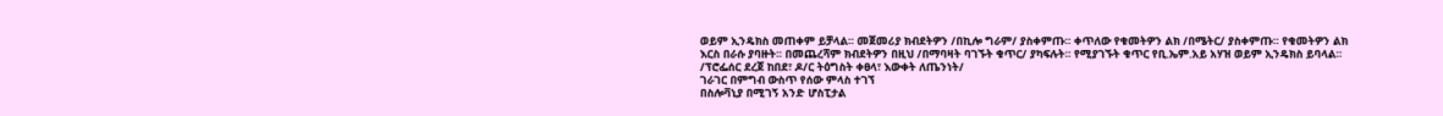ወይም ኢንዴክስ መጠቀም ይቻላል፡፡ መጀመሪያ ክብደትዎን /በኪሎ ግራም/ ያስቀምጡ፡፡ ቀጥለው የቁመትዎን ልክ /በሜትር/ ያስቀምጡ፡፡ የቁመትዎን ልክ እርስ በራሱ ያባዙት፡፡ በመጨረሻም ክብደትዎን በዚህ /በማባዛት ባገኙት ቁጥር/ ያካፍሉት፡፡ የሚያገኙት ቁጥር የቢ.ኤም.አይ አሃዝ ወይም ኢንዴክስ ይባላል፡፡
/ፕሮፌሰር ደረጀ ከበደ፣ ዶ/ር ትዕግስት ቀፀላ፣ እውቀት ለጤንነት/
ገራገር በምግብ ውስጥ የሰው ምላስ ተገኘ
በስሎቫኒያ በሚገኝ አንድ ሆስፒታል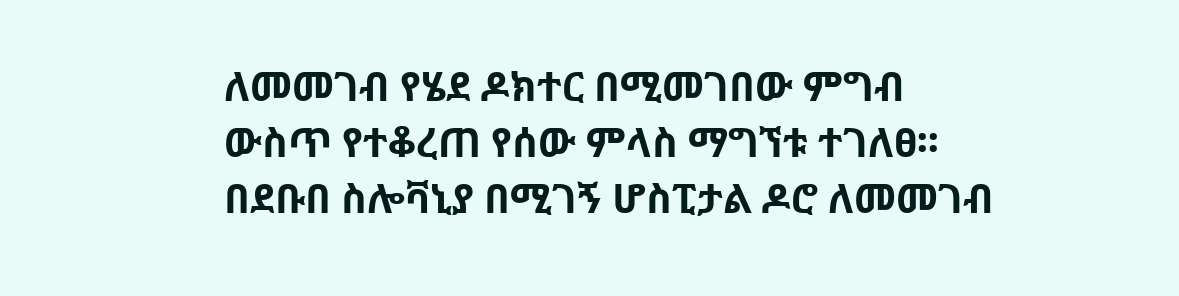ለመመገብ የሄደ ዶክተር በሚመገበው ምግብ ውስጥ የተቆረጠ የሰው ምላስ ማግኘቱ ተገለፀ፡፡
በደቡበ ስሎቫኒያ በሚገኝ ሆስፒታል ዶሮ ለመመገብ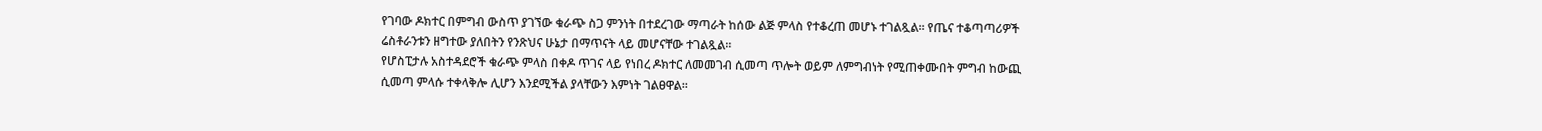የገባው ዶክተር በምግብ ውስጥ ያገኘው ቁራጭ ስጋ ምንነት በተደረገው ማጣራት ከሰው ልጅ ምላስ የተቆረጠ መሆኑ ተገልጿል፡፡ የጤና ተቆጣጣሪዎች ሬስቶራንቱን ዘግተው ያለበትን የንጽህና ሁኔታ በማጥናት ላይ መሆናቸው ተገልጿል፡፡
የሆስፒታሉ አስተዳደሮች ቁራጭ ምላስ በቀዶ ጥገና ላይ የነበረ ዶክተር ለመመገብ ሲመጣ ጥሎት ወይም ለምግብነት የሚጠቀሙበት ምግብ ከውጪ ሲመጣ ምላሱ ተቀላቅሎ ሊሆን እንደሚችል ያላቸውን እምነት ገልፀዋል፡፡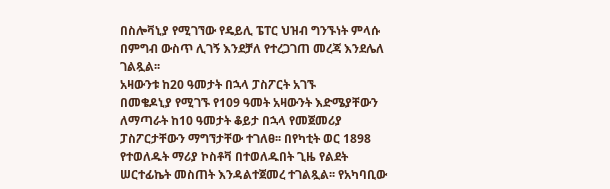በስሎቫኒያ የሚገኘው የዴይሊ ፔፐር ህዝብ ግንኙነት ምላሱ በምግብ ውስጥ ሊገኝ እንደቻለ የተረጋገጠ መረጃ እንደሌለ ገልጿል፡፡
አዛውንቱ ከ20 ዓመታት በኋላ ፓስፖርት አገኙ
በመቄዶኒያ የሚገኙ የ109 ዓመት አዛውንት እድሜያቸውን ለማጣራት ከ10 ዓመታት ቆይታ በኋላ የመጀመሪያ ፓስፖርታቸውን ማግኘታቸው ተገለፀ፡፡ በየካቲት ወር 1898 የተወለዱት ማሪያ ኮስቶቫ በተወለዱበት ጊዜ የልደት ሠርተፊኬት መስጠት እንዳልተጀመረ ተገልጿል፡፡ የአካባቢው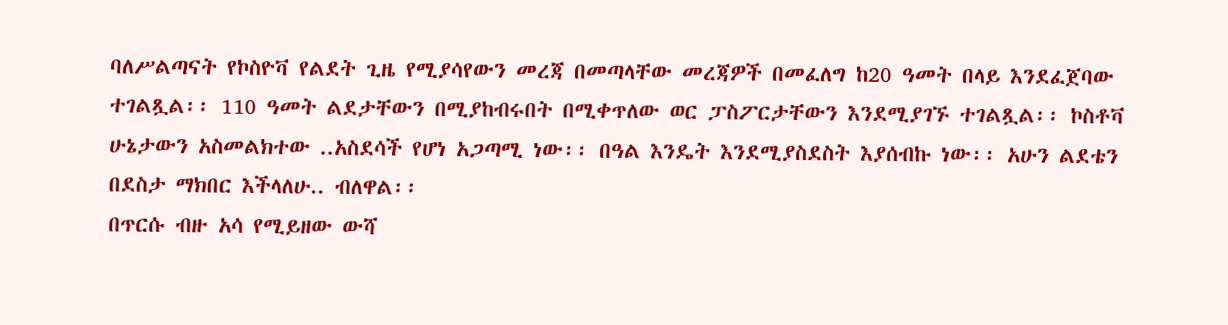ባለሥልጣናት የኮስዮቫ የልደት ጊዜ የሚያሳየውን መረጃ በመጣላቸው መረጃዎች በመፈለግ ከ20 ዓመት በላይ እንደፈጀባው ተገልጿል፡፡ 110 ዓመት ልደታቸውን በሚያከብሩበት በሚቀጥለው ወር ፓስፖርታቸውን እንደሚያገኙ ተገልጿል፡፡ ኮስቶቫ ሁኔታውን አስመልክተው ..አስደሳች የሆነ አጋጣሚ ነው፡፡ በዓል እንዴት እንደሚያስደስት እያሰብኩ ነው፡፡ አሁን ልደቴን በደስታ ማክበር እችላለሁ.. ብለዋል፡፡
በጥርሱ ብዙ አሳ የሚይዘው ውሻ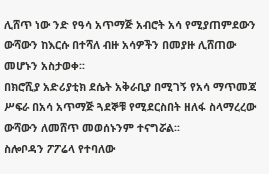ሊሸጥ ነው ንድ የዓሳ አጥማጅ አብሮት አሳ የሚያጠምደውን ውሻውን ከእርሱ በተሻለ ብዙ አሳዎችን በመያዙ ሊሸጠው መሆኑን አስታወቀ፡፡
በክሮሺያ አድሪያቲክ ደሴት አቅራቢያ በሚገኝ የአሳ ማጥመጃ ሥፍራ በአሳ አጥማጅ ጓደኞቹ የሚደርስበት ዘለፋ ስላማረረው ውሻውን ለመሸጥ መወሰኑንም ተናግሯል፡፡
ስሎቦዳን ፖፖሬላ የተባለው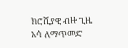ክሮሺያዊ ብዙ ጊዜ አሳ ለማጥመድ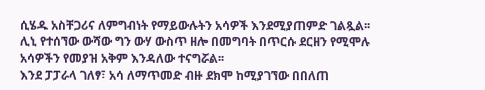ሲሄዱ አስቸጋሪና ለምግብነት የማይውሉትን አሳዎች እንደሚያጠምድ ገልጿል፡፡ ሊኒ የተሰኘው ውሻው ግን ውሃ ውስጥ ዘሎ በመግባት በጥርሱ ደርዘን የሚሞሉ አሳዎችን የመያዝ አቅም እንዳለው ተናግሯል፡፡
እንደ ፓፓራላ ገለፃ፣ አሳ ለማጥመድ ብዙ ደክሞ ከሚያገኘው በበለጠ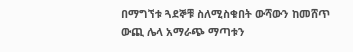በማግኘቱ ጓደኞቹ ስለሚስቁበት ውሻውን ከመሸጥ ውጪ ሌላ አማራጭ ማጣቱን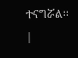ተናግሯል፡፡ |